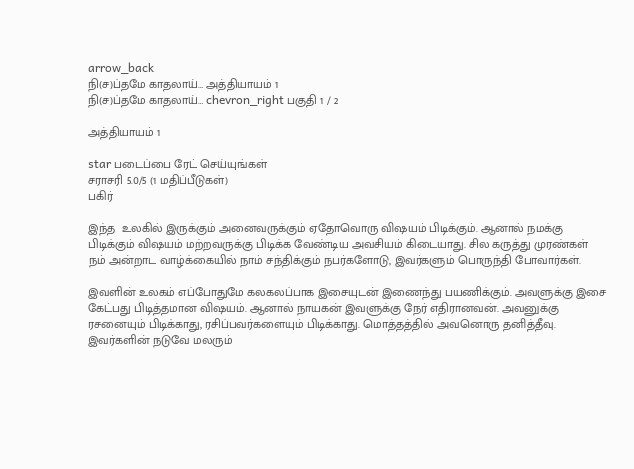arrow_back
நி(ச)ப்தமே காதலாய்… அத்தியாயம் 1
நி(ச)ப்தமே காதலாய்… chevron_right பகுதி 1 / 2

அத்தியாயம் 1

star படைப்பை ரேட் செய்யுங்கள்
சராசரி 5.0/5 (1 மதிப்பீடுகள்)
பகிர்

இந்த  உலகில் இருக்கும் அனைவருக்கும் ஏதோவொரு விஷயம் பிடிக்கும். ஆனால் நமக்கு பிடிக்கும் விஷயம் மற்றவருக்கு பிடிக்க வேண்டிய அவசியம் கிடையாது. சில கருத்து முரண்கள் நம் அன்றாட வாழ்க்கையில் நாம் சந்திக்கும் நபர்களோடு, இவர்களும் பொருந்தி போவார்கள்.

இவளின் உலகம் எப்போதுமே கலகலப்பாக இசையுடன் இணைந்து பயணிக்கும். அவளுக்கு இசை கேட்பது பிடித்தமான விஷயம். ஆனால் நாயகன் இவளுக்கு நேர் எதிரானவன். அவனுக்கு ரசனையும் பிடிக்காது, ரசிப்பவர்களையும் பிடிக்காது. மொத்தத்தில் அவனொரு தனித்தீவு. இவர்களின் நடுவே மலரும்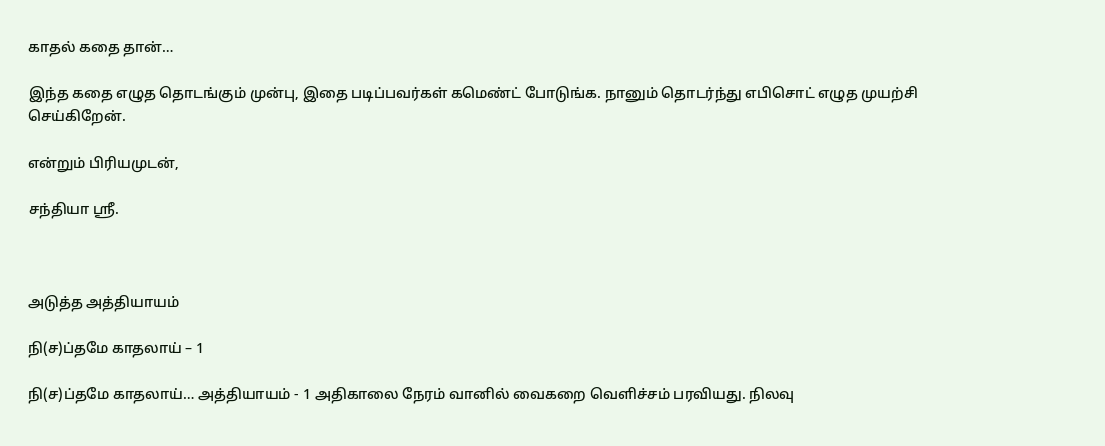காதல் கதை தான்…

இந்த கதை எழுத தொடங்கும் முன்பு, இதை படிப்பவர்கள் கமெண்ட் போடுங்க. நானும் தொடர்ந்து எபிசொட் எழுத முயற்சி செய்கிறேன்.

என்றும் பிரியமுடன்,

சந்தியா ஸ்ரீ.



அடுத்த அத்தியாயம்

நி(ச)ப்தமே காதலாய் – 1

நி(ச)ப்தமே காதலாய்… அத்தியாயம் - 1 அதிகாலை நேரம் வானில் வைகறை வெளிச்சம் பரவியது. நிலவு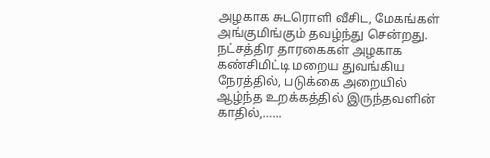அழகாக சுடரொளி வீசிட, மேகங்கள் அங்குமிங்கும் தவழ்ந்து சென்றது. நட்சத்திர தாரகைகள் அழகாக கண்சிமிட்டி மறைய துவங்கிய நேரத்தில், படுக்கை அறையில் ஆழ்ந்த உறக்கத்தில் இருந்தவளின் காதில்,…...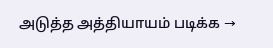அடுத்த அத்தியாயம் படிக்க →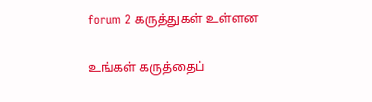forum 2 கருத்துகள் உள்ளன

உங்கள் கருத்தைப்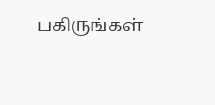பகிருங்கள்